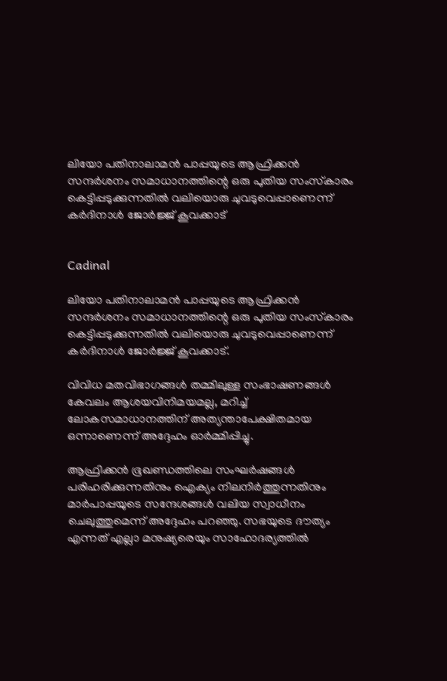ലിയോ പതിനാലാമൻ പാപ്പയുടെ ആഫ്രിക്കൻ സന്ദർശനം സമാധാനത്തിന്റെ ഒരു പുതിയ സംസ്‌കാരം കെട്ടിപ്പടുക്കുന്നതിൽ വലിയൊരു ചുവടുവെപ്പാണെന്ന് കർദിനാൾ ജോർജ്ജ് കൂവക്കാട്


Cadinal

ലിയോ പതിനാലാമൻ പാപ്പയുടെ ആഫ്രിക്കൻ സന്ദർശനം സമാധാനത്തിന്റെ ഒരു പുതിയ സംസ്‌കാരം കെട്ടിപ്പടുക്കുന്നതിൽ വലിയൊരു ചുവടുവെപ്പാണെന്ന് കർദിനാൾ ജോർജ്ജ് കൂവക്കാട്.

വിവിധ മതവിഭാഗങ്ങൾ തമ്മിലുള്ള സംഭാഷണങ്ങൾ കേവലം ആശയവിനിമയമല്ല, മറിച്ച് ലോകസമാധാനത്തിന് അത്യന്താപേക്ഷിതമായ ഒന്നാണെന്ന് അദ്ദേഹം ഓർമ്മിപ്പിച്ചു.

ആഫ്രിക്കൻ ഭൂഖണ്ഡത്തിലെ സംഘർഷങ്ങൾ പരിഹരിക്കുന്നതിനും ഐക്യം നിലനിർത്തുന്നതിനും മാർപാപ്പയുടെ സന്ദേശങ്ങൾ വലിയ സ്വാധീനം ചെലുത്തുമെന്ന് അദ്ദേഹം പറഞ്ഞു. സഭയുടെ ദൗത്യം എന്നത് എല്ലാ മനുഷ്യരെയും സാഹോദര്യത്തിൽ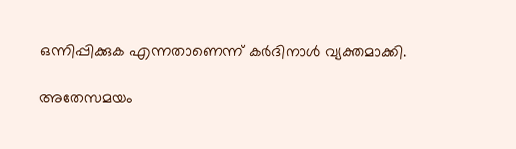ഒന്നിപ്പിക്കുക എന്നതാണെന്ന് കർദിനാൾ വ്യക്തമാക്കി.

അതേസമയം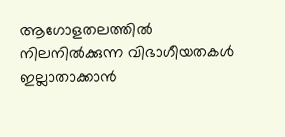ആഗോളതലത്തിൽ നിലനിൽക്കുന്ന വിഭാഗീയതകൾ ഇല്ലാതാക്കാൻ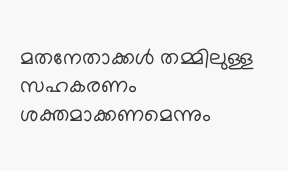മതനേതാക്കൾ തമ്മിലുള്ള സഹകരണം ശക്തമാക്കണമെന്നും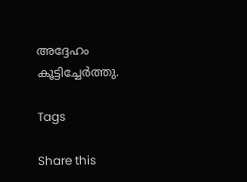അദ്ദേഹം കൂട്ടിച്ചേർത്തു.

Tags

Share this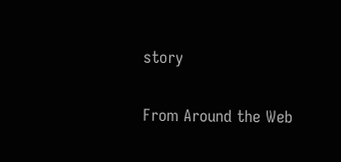story

From Around the Web